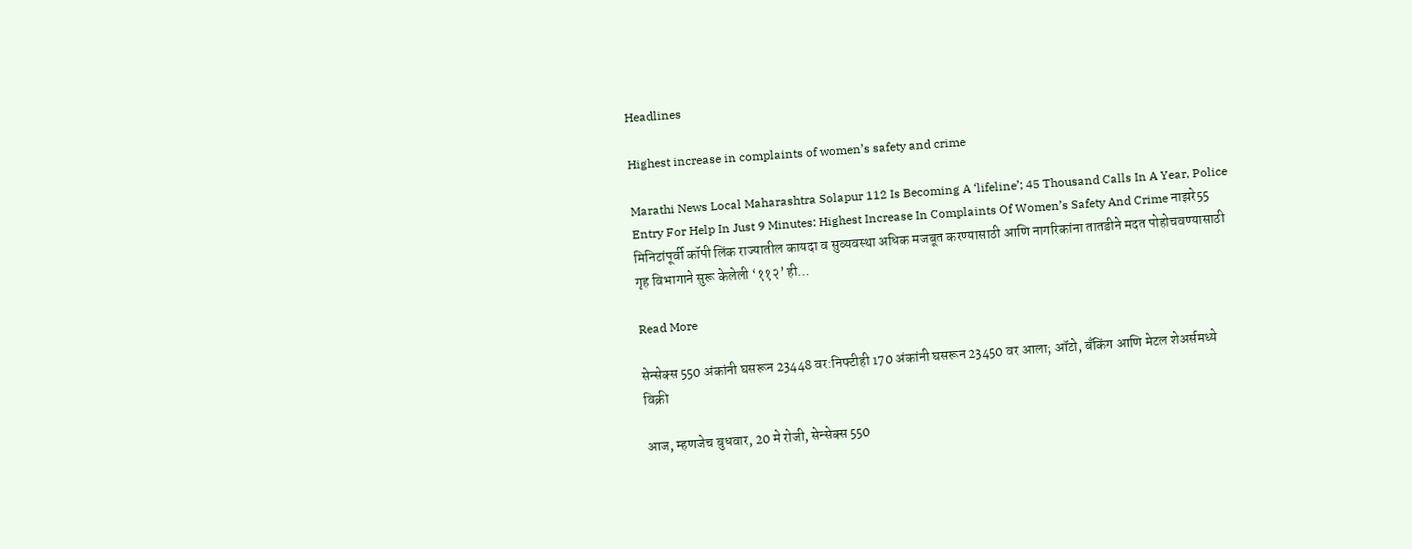Headlines

Highest increase in complaints of women’s safety and crime

Marathi News Local Maharashtra Solapur 112 Is Becoming A ‘lifeline’; 45 Thousand Calls In A Year, Police Entry For Help In Just 9 Minutes: Highest Increase In Complaints Of Women’s Safety And Crime नाझरे55 मिनिटांपूर्वी कॉपी लिंक राज्यातील कायदा व सुव्यवस्था अधिक मजबूत करण्यासाठी आणि नागरिकांना तातडीने मदत पोहोचवण्यासाठी गृह विभागाने सुरू केलेली ‘११२’ ही…

Read More

सेन्सेक्स 550 अंकांनी घसरून 23448 वर:निफ्टीही 170 अंकांनी घसरून 23450 वर आला; ऑटो, बँकिंग आणि मेटल शेअर्समध्ये विक्री

आज, म्हणजेच बुधवार, 20 मे रोजी, सेन्सेक्स 550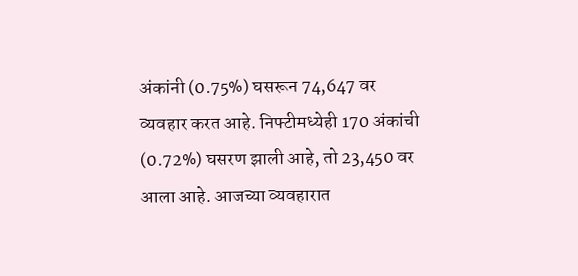अंकांनी (0.75%) घसरून 74,647 वर व्यवहार करत आहे. निफ्टीमध्येही 170 अंकांची (0.72%) घसरण झाली आहे, तो 23,450 वर आला आहे. आजच्या व्यवहारात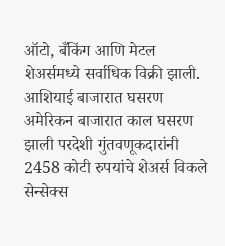ऑटो, बँकिंग आणि मेटल शेअर्समध्ये सर्वाधिक विक्री झाली. आशियाई बाजारात घसरण अमेरिकन बाजारात काल घसरण झाली परदेशी गुंतवणूकदारांनी 2458 कोटी रुपयांचे शेअर्स विकले सेन्सेक्स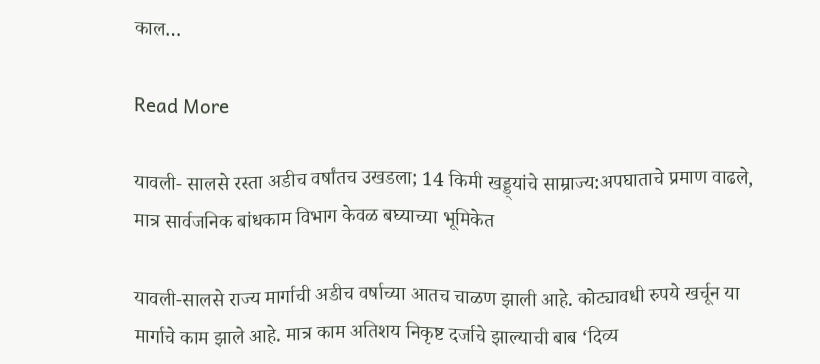काल…

Read More

यावली- सालसे रस्ता अडीच वर्षांतच उखडला; 14 किमी खड्ड्यांचे साम्राज्य:अपघाताचे प्रमाण वाढले, मात्र सार्वजनिक बांधकाम विभाग केवळ बघ्याच्या भूमिकेत

यावली-सालसे राज्य मार्गाची अडीच वर्षाच्या आतच चाळण झाली आहे. कोट्यावधी रुपये खर्चून या मार्गाचे काम झाले आहे. मात्र काम अतिशय निकृष्ट दर्जाचे झाल्याची बाब ‘दिव्य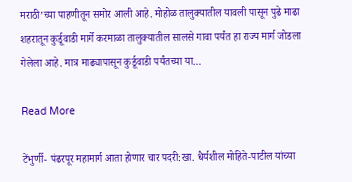मराठी’च्या पाहणीतून समोर आली आहे. मोहोळ तालुक्यातील यावली पासून पुढे माढा शहरातून कुर्डूवाडी मार्गे करमाळा तालुक्यातील सालसे गावा पर्यंत हा राज्य मार्ग जोडला गेलेला आहे. मात्र माढ्यापासून कुर्डूवाडी पर्यंतच्या या…

Read More

टेंभुर्णी- पंढरपूर महामार्ग आता होणार चार पदरी:खा. धैर्यशील मोहिते-पाटील यांच्या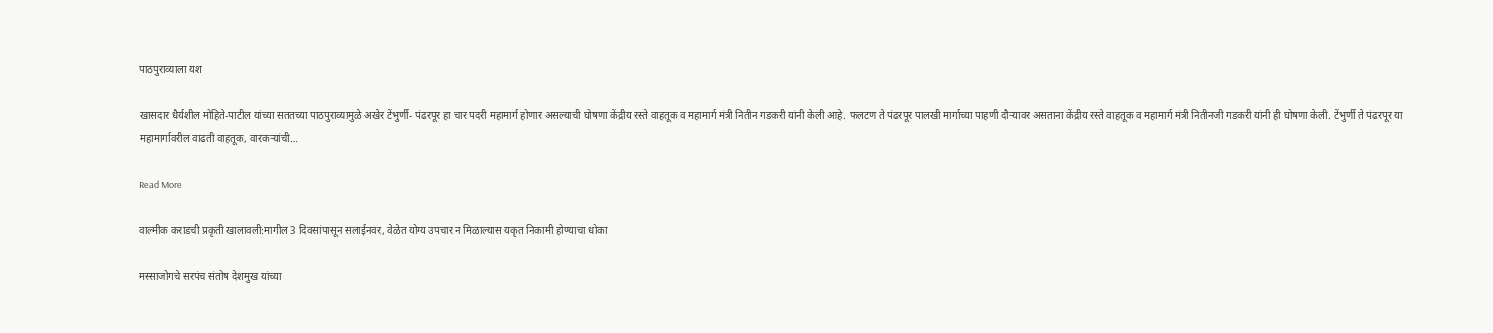पाठपुराव्याला यश

खासदार धैर्यशील मोहिते-पाटील यांच्या सततच्या पाठपुराव्यामुळे अखेर टेंभुर्णी- पंढरपूर हा चार पदरी महामार्ग होणार असल्याची घोषणा केंद्रीय रस्ते वाहतूक व महामार्ग मंत्री नितीन गडकरी यांनी केली आहे. फलटण ते पंढरपूर पालखी मार्गाच्या पाहणी दौऱ्यावर असताना केंद्रीय रस्ते वाहतूक व महामार्ग मंत्री नितीनजी गडकरी यांनी ही घोषणा केली. टेंभुर्णी ते पंढरपूर या महामार्गावरील वाढती वाहतूक, वारकऱ्यांची…

Read More

वाल्मीक कराडची प्रकृती खालावली:मागील 3 दिवसांपासून सलाईनवर, वेळेत योग्य उपचार न मिळाल्यास यकृत निकामी होण्याचा धोका

मस्साजोगचे सरपंच संतोष देशमुख यांच्या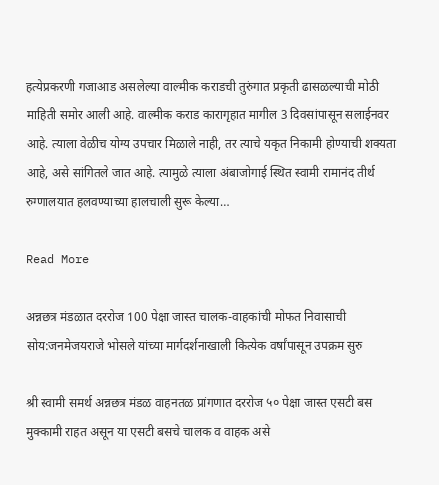हत्येप्रकरणी गजाआड असलेल्या वाल्मीक कराडची तुरुंगात प्रकृती ढासळल्याची मोठी माहिती समोर आली आहे. वाल्मीक कराड कारागृहात मागील 3 दिवसांपासून सलाईनवर आहे. त्याला वेळीच योग्य उपचार मिळाले नाही, तर त्याचे यकृत निकामी होण्याची शक्यता आहे, असे सांगितले जात आहे. त्यामुळे त्याला अंबाजोगाई स्थित स्वामी रामानंद तीर्थ रुग्णालयात हलवण्याच्या हालचाली सुरू केल्या…

Read More

अन्नछत्र मंडळात दररोज 100 पेक्षा जास्त चालक-वाहकांची मोफत निवासाची सोय:जनमेजयराजे भोसले यांच्या मार्गदर्शनाखाली कित्येक वर्षांपासून उपक्रम सुरु

श्री स्वामी समर्थ अन्नछत्र मंडळ वाहनतळ प्रांगणात दररोज ५० पेक्षा जास्त एसटी बस मुक्कामी राहत असून या एसटी बसचे चालक व वाहक असे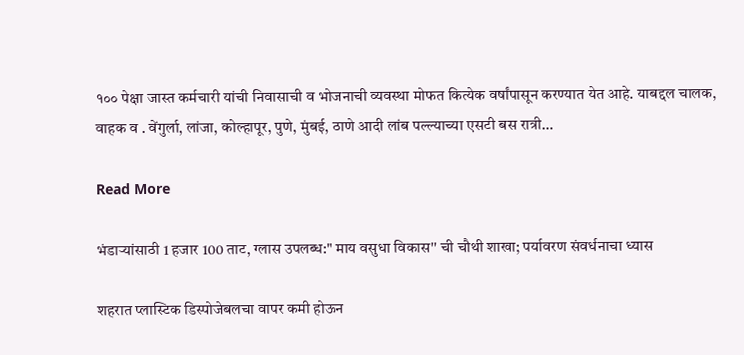१०० पेक्षा जास्त कर्मचारी यांची निवासाची व भोजनाची व्यवस्था मोफत कित्येक वर्षांपासून करण्यात येत आहे. याबद्दल चालक, वाहक व . वेंगुर्ला, लांजा, कोल्हापूर, पुणे, मुंबई, ठाणे आदी लांब पल्ल्याच्या एसटी बस रात्री…

Read More

भंडाऱ्यांसाठी 1 हजार 100 ताट, ग्लास उपलब्ध:" माय वसुधा विकास'' ची चौथी शाखा; पर्यावरण संवर्धनाचा ध्यास

शहरात प्लास्टिक डिस्पोजेबलचा वापर कमी होऊन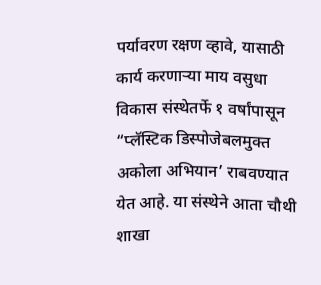पर्यावरण रक्षण व्हावे, यासाठी कार्य करणाऱ्या माय वसुधा विकास संस्थेतर्फे १ वर्षांपासून “प्लॅस्टिक डिस्पोजेबलमुक्त अकोला अभियान’ राबवण्यात येत आहे. या संस्थेने आता चौथी शाखा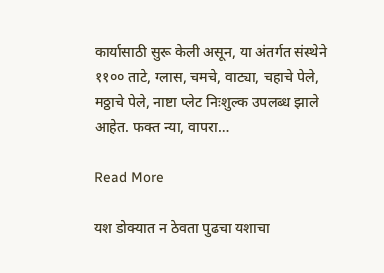कार्यासाठी सुरू केली असून, या अंतर्गत संस्थेने ११०० ताटे, ग्लास, चमचे, वाट्या, चहाचे पेले, मठ्ठाचे पेले, नाष्टा प्लेट निःशुल्क उपलब्ध झाले आहेत. फक्त न्या, वापरा…

Read More

यश डोक्यात न ठेवता पुढचा यशाचा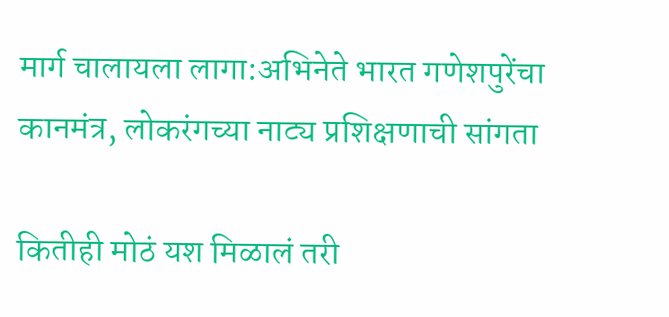मार्ग चालायला लागा:अभिनेते भारत गणेशपुरेंचा कानमंत्र, लोकरंगच्या नाट्य प्रशिक्षणाची सांगता

कितीही मोठं यश मिळालं तरी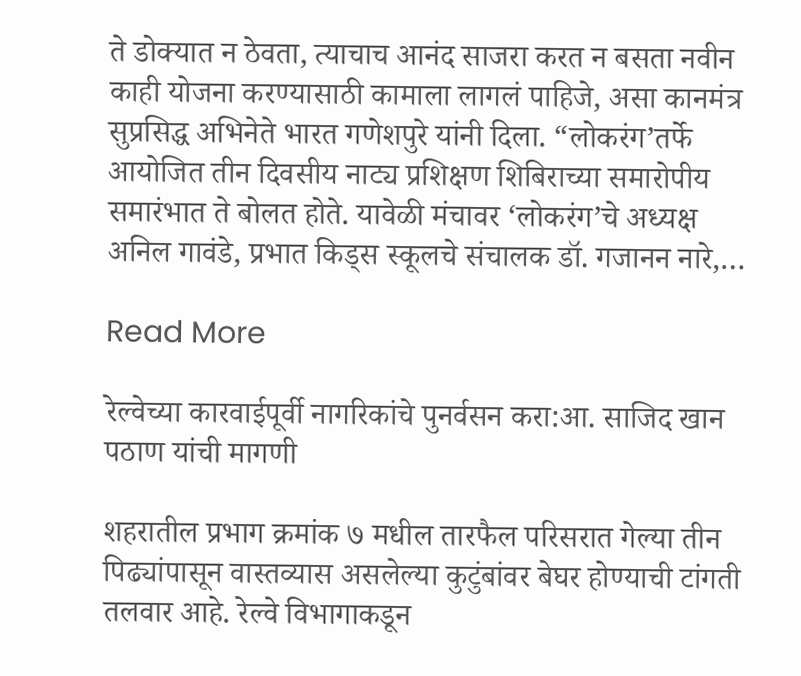ते डोक्यात न ठेवता, त्याचाच आनंद साजरा करत न बसता नवीन काही योजना करण्यासाठी कामाला लागलं पाहिजे, असा कानमंत्र सुप्रसिद्ध अभिनेते भारत गणेशपुरे यांनी दिला. “लोकरंग’तर्फे आयोजित तीन दिवसीय नाट्य प्रशिक्षण शिबिराच्या समारोपीय समारंभात ते बोलत होते. यावेळी मंचावर ‘लोकरंग’चे अध्यक्ष अनिल गावंडे, प्रभात किड्स स्कूलचे संचालक डॉ. गजानन नारे,…

Read More

रेल्वेच्या कारवाईपूर्वी नागरिकांचे पुनर्वसन करा:आ. साजिद खान पठाण यांची मागणी

शहरातील प्रभाग क्रमांक ७ मधील तारफैल परिसरात गेल्या तीन पिढ्यांपासून वास्तव्यास असलेल्या कुटुंबांवर बेघर होण्याची टांगती तलवार आहे. रेल्वे विभागाकडून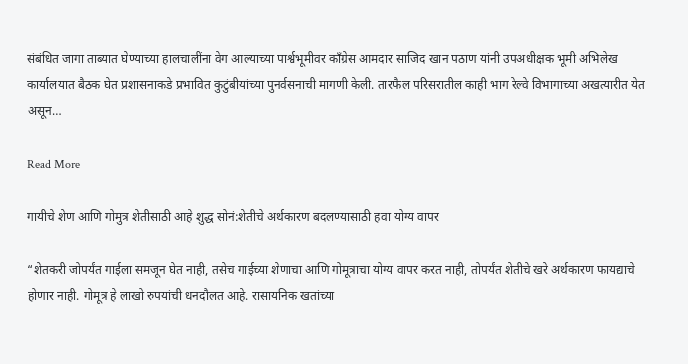संबंधित जागा ताब्यात घेण्याच्या हालचालींना वेग आल्याच्या पार्श्वभूमीवर काँग्रेस आमदार साजिद खान पठाण यांनी उपअधीक्षक भूमी अभिलेख कार्यालयात बैठक घेत प्रशासनाकडे प्रभावित कुटुंबीयांच्या पुनर्वसनाची मागणी केली. तारफैल परिसरातील काही भाग रेल्वे विभागाच्या अखत्यारीत येत असून…

Read More

गायीचे शेण आणि गोमुत्र शेतीसाठी आहे शुद्ध सोनं:शेतीचे अर्थकारण बदलण्यासाठी हवा योग्य वापर

“शेतकरी जोपर्यंत गाईला समजून घेत नाही, तसेच गाईच्या शेणाचा आणि गोमूत्राचा योग्य वापर करत नाही, तोपर्यंत शेतीचे खरे अर्थकारण फायद्याचे होणार नाही. गोमूत्र हे लाखो रुपयांची धनदौलत आहे. रासायनिक खतांच्या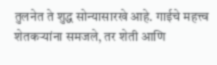तुलनेत ते शुद्ध सोन्यासारखे आहे. गाईचे महत्त्व शेतकऱ्यांना समजले, तर शेती आणि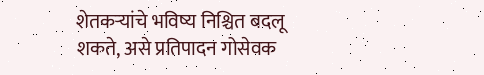शेतकऱ्यांचे भविष्य निश्चित बदलू शकते, असे प्रतिपादन गोसेवक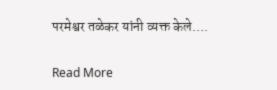परमेश्वर तळेकर यांनी व्यक्त केले….

Read More